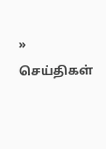» செய்திகள்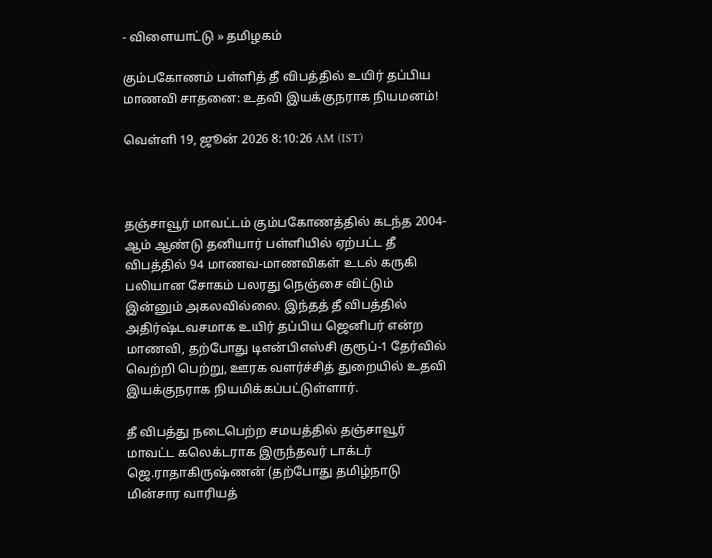- விளையாட்டு » தமிழகம்

கும்பகோணம் பள்ளித் தீ விபத்தில் உயிர் தப்பிய மாணவி சாதனை: உதவி இயக்குநராக நியமனம்!

வெள்ளி 19, ஜூன் 2026 8:10:26 AM (IST)



தஞ்சாவூர் மாவட்டம் கும்பகோணத்தில் கடந்த 2004-ஆம் ஆண்டு தனியார் பள்ளியில் ஏற்பட்ட தீ விபத்தில் 94 மாணவ-மாணவிகள் உடல் கருகி பலியான சோகம் பலரது நெஞ்சை விட்டும் இன்னும் அகலவில்லை. இந்தத் தீ விபத்தில் அதிர்ஷ்டவசமாக உயிர் தப்பிய ஜெனிபர் என்ற மாணவி, தற்போது டிஎன்பிஎஸ்சி குரூப்-1 தேர்வில் வெற்றி பெற்று, ஊரக வளர்ச்சித் துறையில் உதவி இயக்குநராக நியமிக்கப்பட்டுள்ளார்.

தீ விபத்து நடைபெற்ற சமயத்தில் தஞ்சாவூர் மாவட்ட கலெக்டராக இருந்தவர் டாக்டர் ஜெ.ராதாகிருஷ்ணன் (தற்போது தமிழ்நாடு மின்சார வாரியத்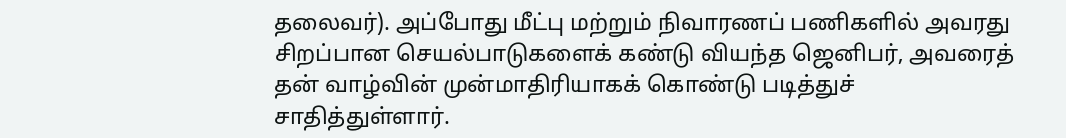தலைவர்). அப்போது மீட்பு மற்றும் நிவாரணப் பணிகளில் அவரது சிறப்பான செயல்பாடுகளைக் கண்டு வியந்த ஜெனிபர், அவரைத் தன் வாழ்வின் முன்மாதிரியாகக் கொண்டு படித்துச் சாதித்துள்ளார்.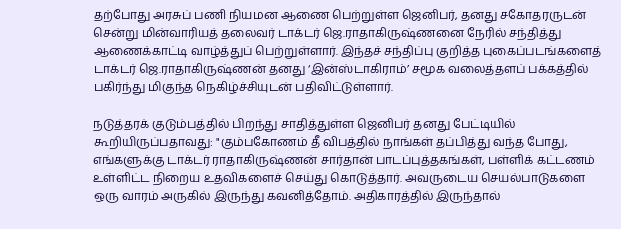தற்போது அரசுப் பணி நியமன ஆணை பெற்றுள்ள ஜெனிபர், தனது சகோதரருடன் சென்று மின்வாரியத் தலைவர் டாக்டர் ஜெ.ராதாகிருஷ்ணனை நேரில் சந்தித்து ஆணைக்காட்டி வாழ்த்துப் பெற்றுள்ளார். இந்தச் சந்திப்பு குறித்த புகைப்படங்களைத் டாக்டர் ஜெ.ராதாகிருஷ்ணன் தனது ‘இன்ஸ்டாகிராம்’ சமூக வலைத்தளப் பக்கத்தில் பகிர்ந்து மிகுந்த நெகிழ்ச்சியுடன் பதிவிட்டுள்ளார்.

நடுத்தரக் குடும்பத்தில் பிறந்து சாதித்துள்ள ஜெனிபர் தனது பேட்டியில் கூறியிருப்பதாவது: "கும்பகோணம் தீ விபத்தில் நாங்கள் தப்பித்து வந்த போது, எங்களுக்கு டாக்டர் ராதாகிருஷ்ணன் சார்தான் பாடப்புத்தகங்கள், பள்ளிக் கட்டணம் உள்ளிட்ட நிறைய உதவிகளைச் செய்து கொடுத்தார். அவருடைய செயல்பாடுகளை ஒரு வாரம் அருகில் இருந்து கவனித்தோம். அதிகாரத்தில் இருந்தால்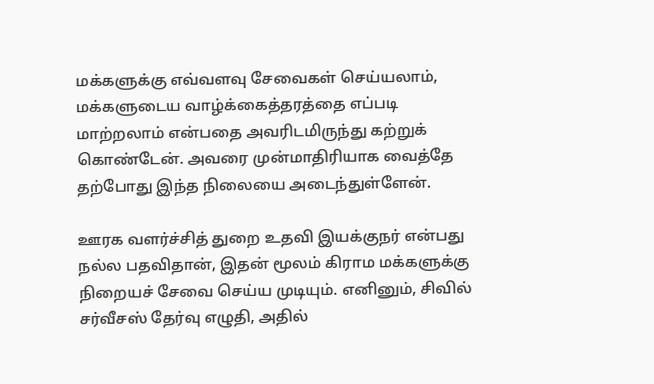மக்களுக்கு எவ்வளவு சேவைகள் செய்யலாம், மக்களுடைய வாழ்க்கைத்தரத்தை எப்படி மாற்றலாம் என்பதை அவரிடமிருந்து கற்றுக் கொண்டேன். அவரை முன்மாதிரியாக வைத்தே தற்போது இந்த நிலையை அடைந்துள்ளேன்.

ஊரக வளர்ச்சித் துறை உதவி இயக்குநர் என்பது நல்ல பதவிதான், இதன் மூலம் கிராம மக்களுக்கு நிறையச் சேவை செய்ய முடியும். எனினும், சிவில் சர்வீசஸ் தேர்வு எழுதி, அதில்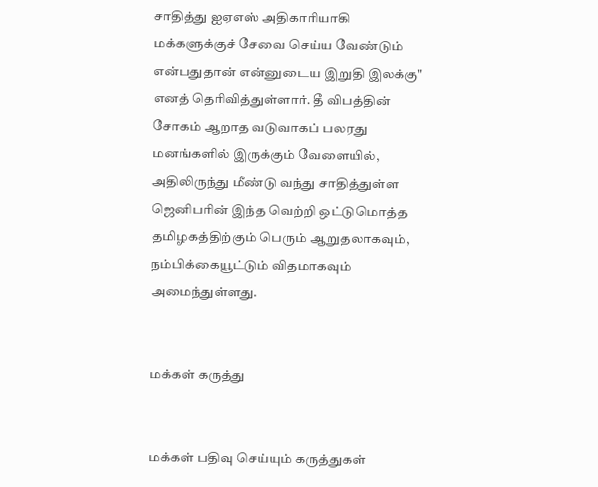சாதித்து ஐஏஎஸ் அதிகாரியாகி மக்களுக்குச் சேவை செய்ய வேண்டும் என்பதுதான் என்னுடைய இறுதி இலக்கு" எனத் தெரிவித்துள்ளார். தீ விபத்தின் சோகம் ஆறாத வடுவாகப் பலரது மனங்களில் இருக்கும் வேளையில், அதிலிருந்து மீண்டு வந்து சாதித்துள்ள ஜெனிபரின் இந்த வெற்றி ஒட்டுமொத்த தமிழகத்திற்கும் பெரும் ஆறுதலாகவும், நம்பிக்கையூட்டும் விதமாகவும் அமைந்துள்ளது.


மக்கள் கருத்து


மக்கள் பதிவு செய்யும் கருத்துகள்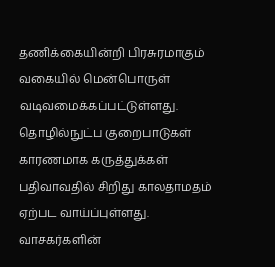தணிக்கையின்றி பிரசுரமாகும் வகையில் மென்பொருள் வடிவமைக்கப்பட்டுள்ளது. தொழில்நுட்ப குறைபாடுகள் காரணமாக கருத்துக்கள் பதிவாவதில் சிறிது காலதாமதம் ஏற்பட வாய்ப்புள்ளது. வாசகர்களின்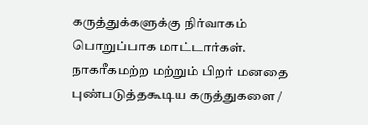கருத்துக்களுக்கு நிர்வாகம் பொறுப்பாக மாட்டார்கள். நாகரீகமற்ற மற்றும் பிறர் மனதை புண்படுத்தகூடிய கருத்துகளை /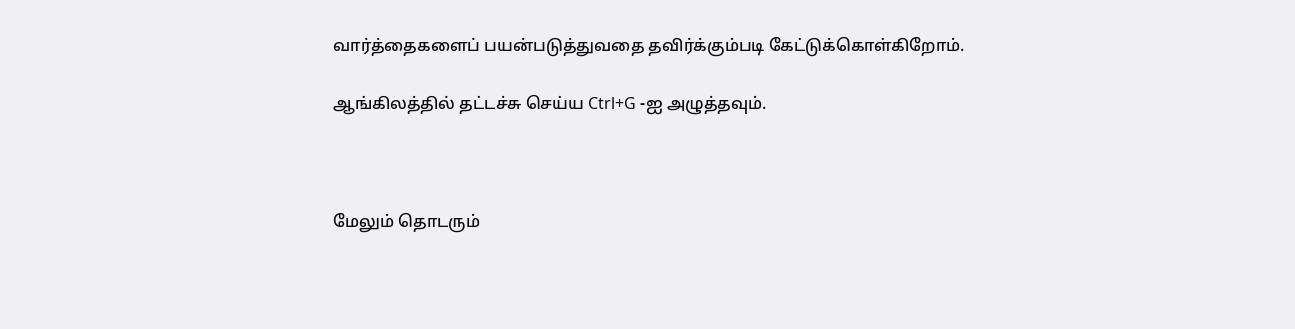வார்த்தைகளைப் பயன்படுத்துவதை தவிர்க்கும்படி கேட்டுக்கொள்கிறோம்.

ஆங்கிலத்தில் தட்டச்சு செய்ய Ctrl+G -ஐ அழுத்தவும்.



மேலும் தொடரும்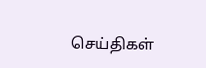செய்திகள்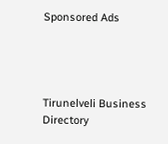Sponsored Ads




Tirunelveli Business Directory